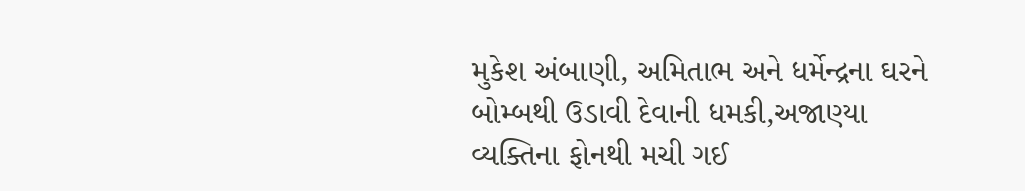મુકેશ અંબાણી, અમિતાભ અને ધર્મેન્દ્રના ઘરને બોમ્બથી ઉડાવી દેવાની ધમકી,અજાણ્યા વ્યક્તિના ફોનથી મચી ગઈ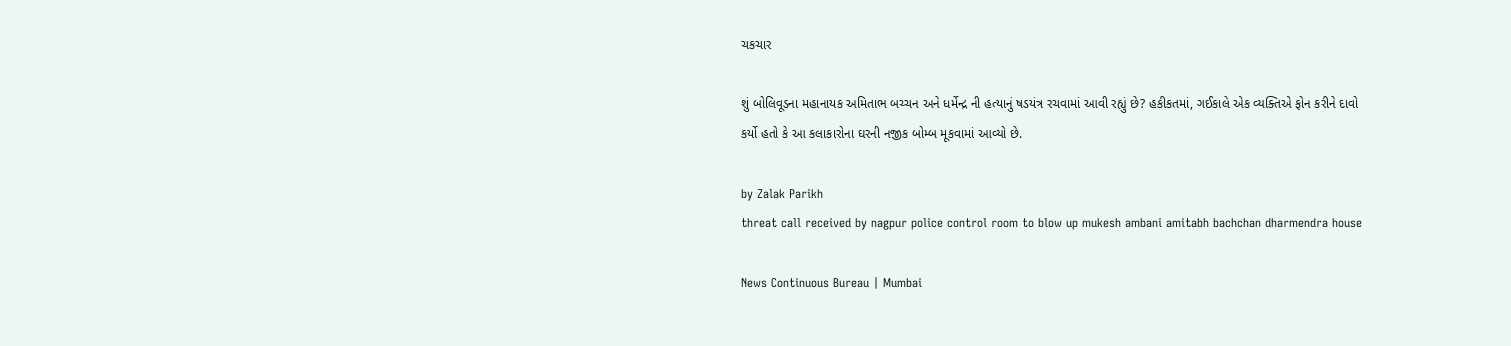ચકચાર

શું બોલિવૂડના મહાનાયક અમિતાભ બચ્ચન અને ધર્મેન્દ્ર ની હત્યાનું ષડયંત્ર રચવામાં આવી રહ્યું છે? હકીકતમાં, ગઈકાલે એક વ્યક્તિએ ફોન કરીને દાવો કર્યો હતો કે આ કલાકારોના ઘરની નજીક બોમ્બ મૂકવામાં આવ્યો છે.

by Zalak Parikh
threat call received by nagpur police control room to blow up mukesh ambani amitabh bachchan dharmendra house

News Continuous Bureau | Mumbai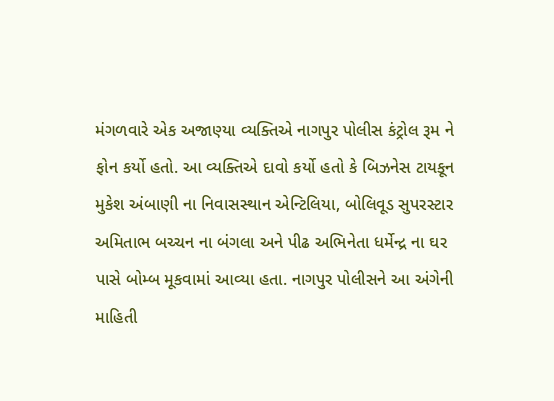મંગળવારે એક અજાણ્યા વ્યક્તિએ નાગપુર પોલીસ કંટ્રોલ રૂમ ને ફોન કર્યો હતો. આ વ્યક્તિએ દાવો કર્યો હતો કે બિઝનેસ ટાયકૂન મુકેશ અંબાણી ના નિવાસસ્થાન એન્ટિલિયા, બોલિવૂડ સુપરસ્ટાર અમિતાભ બચ્ચન ના બંગલા અને પીઢ અભિનેતા ધર્મેન્દ્ર ના ઘર પાસે બોમ્બ મૂકવામાં આવ્યા હતા. નાગપુર પોલીસને આ અંગેની માહિતી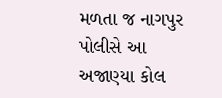મળતા જ નાગપુર પોલીસે આ અજાણ્યા કોલ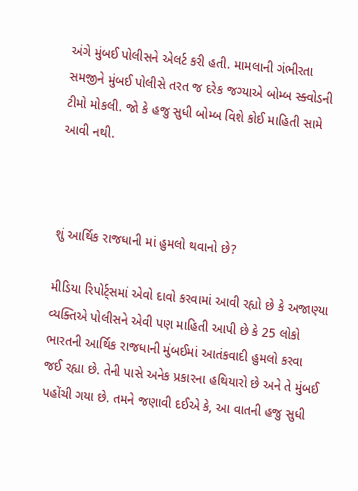અંગે મુંબઈ પોલીસને એલર્ટ કરી હતી. મામલાની ગંભીરતા સમજીને મુંબઈ પોલીસે તરત જ દરેક જગ્યાએ બોમ્બ સ્ક્વોડની ટીમો મોકલી. જો કે હજુ સુધી બોમ્બ વિશે કોઈ માહિતી સામે આવી નથી.



શું આર્થિક રાજધાની માં હુમલો થવાનો છે?

મીડિયા રિપોર્ટ્સમાં એવો દાવો કરવામાં આવી રહ્યો છે કે અજાણ્યા વ્યક્તિએ પોલીસને એવી પણ માહિતી આપી છે કે 25 લોકો ભારતની આર્થિક રાજધાની મુંબઈમાં આતંકવાદી હુમલો કરવા જઈ રહ્યા છે. તેની પાસે અનેક પ્રકારના હથિયારો છે અને તે મુંબઈ પહોંચી ગયા છે. તમને જણાવી દઈએ કે, આ વાતની હજુ સુધી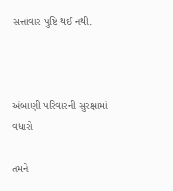સત્તાવાર પુષ્ટિ થઈ નથી.



અંબાણી પરિવારની સુરક્ષામાં વધારો

તમને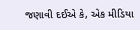જણાવી દઈએ કે, એક મીડિયા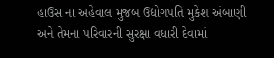હાઉસ ના અહેવાલ મુજબ ઉદ્યોગપતિ મુકેશ અંબાણી અને તેમના પરિવારની સુરક્ષા વધારી દેવામાં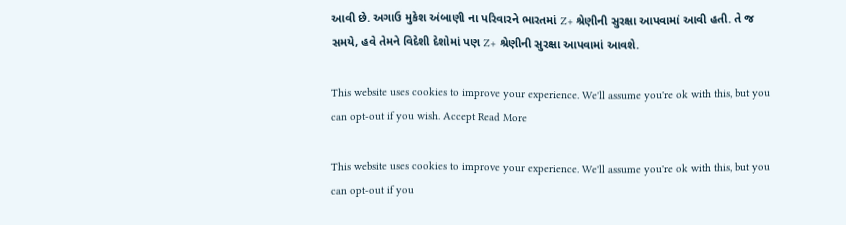આવી છે. અગાઉ મુકેશ અંબાણી ના પરિવારને ભારતમાં Z+ શ્રેણીની સુરક્ષા આપવામાં આવી હતી. તે જ સમયે, હવે તેમને વિદેશી દેશોમાં પણ Z+ શ્રેણીની સુરક્ષા આપવામાં આવશે.

This website uses cookies to improve your experience. We'll assume you're ok with this, but you can opt-out if you wish. Accept Read More

This website uses cookies to improve your experience. We'll assume you're ok with this, but you can opt-out if you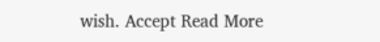wish. Accept Read More